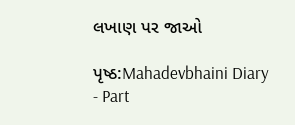લખાણ પર જાઓ

પૃષ્ઠ:Mahadevbhaini Diary - Part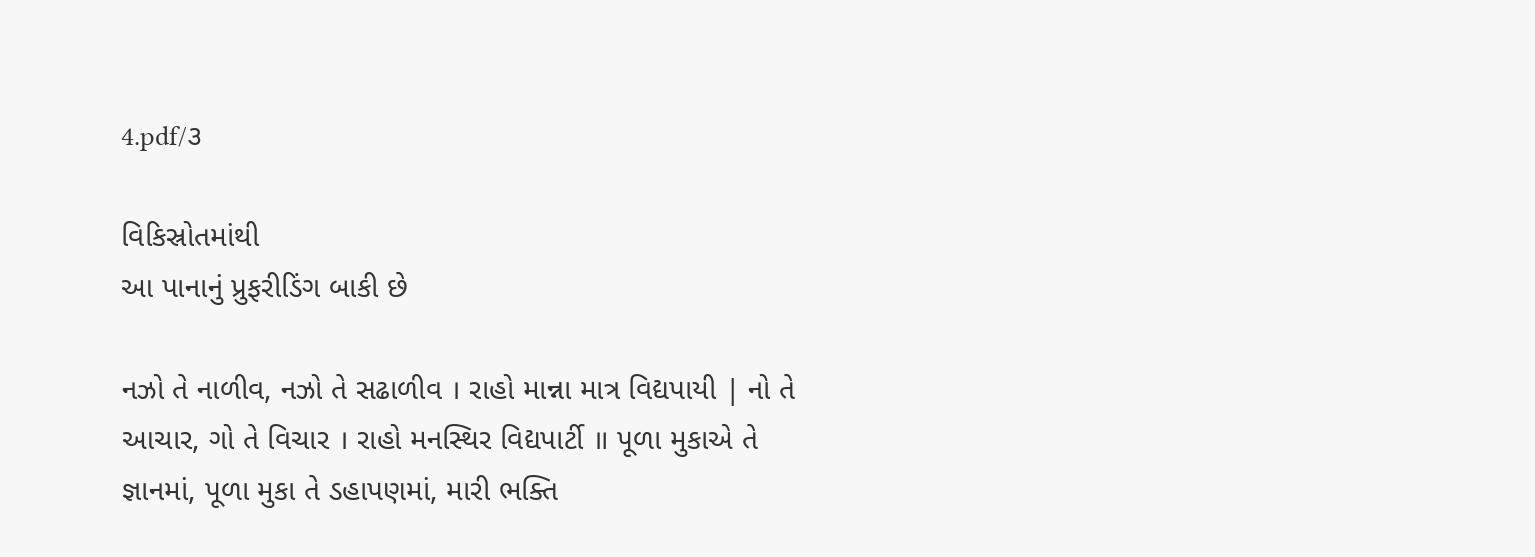4.pdf/૩

વિકિસ્રોતમાંથી
આ પાનાનું પ્રુફરીડિંગ બાકી છે

નઝો તે નાળીવ, નઝો તે સઢાળીવ । રાહો માન્ના માત્ર વિદ્યપાયી | નો તે આચાર, ગો તે વિચાર । રાહો મનસ્થિર વિદ્યપાર્ટી ॥ પૂળા મુકાએ તે જ્ઞાનમાં, પૂળા મુકા તે ડહાપણમાં, મારી ભક્તિ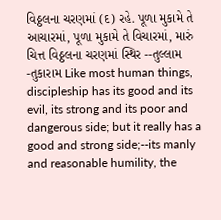વિઠ્ઠલના ચરણમાં (દ) રહે. પૂળા મુકામે તે આચારમાં, પૂળા મુકામે તે વિચારમાં, મારું ચિત્ત વિઠ્ઠલના ચરણમાં સ્થિર --તુલ્લામ -તુકારામ Like most human things, discipleship has its good and its evil, its strong and its poor and dangerous side; but it really has a good and strong side;--its manly and reasonable humility, the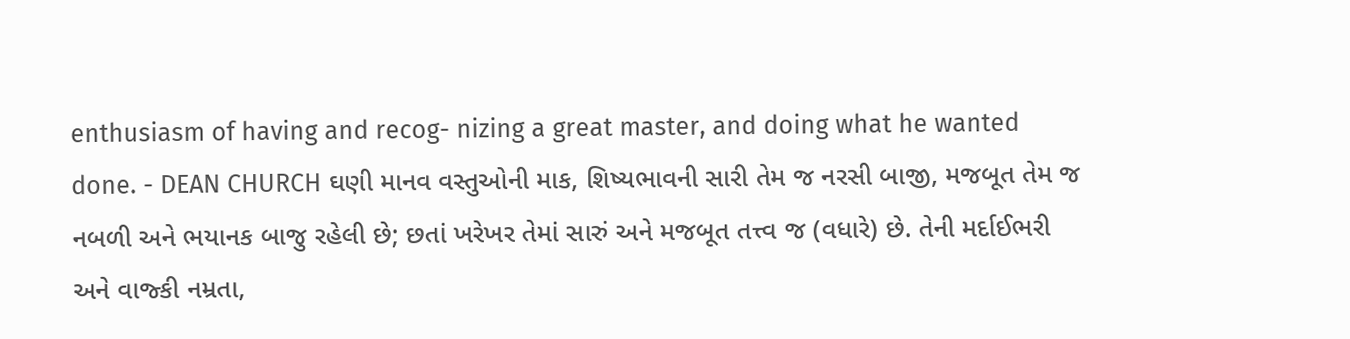enthusiasm of having and recog- nizing a great master, and doing what he wanted done. - DEAN CHURCH ઘણી માનવ વસ્તુઓની માક, શિષ્યભાવની સારી તેમ જ નરસી બાજી, મજબૂત તેમ જ નબળી અને ભયાનક બાજુ રહેલી છે; છતાં ખરેખર તેમાં સારું અને મજબૂત તત્ત્વ જ (વધારે) છે. તેની મર્દાઈભરી અને વાજ્કી નમ્રતા,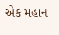એક મહાન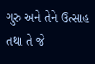ગુરુ અને તેને ઉત્સાહ તથા તે જે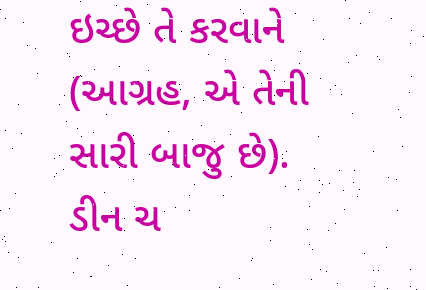ઇચ્છે તે કરવાને (આગ્રહ, એ તેની સારી બાજુ છે). ડીન ચ